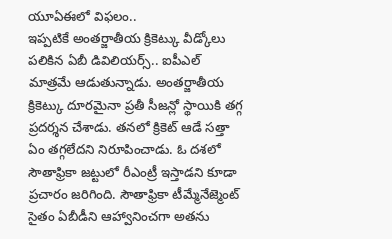యూఏఈలో విఫలం..
ఇప్పటికే అంతర్జాతీయ క్రికెట్కు వీడ్కోలు పలికిన ఏబీ డివిలియర్స్.. ఐపీఎల్ మాత్రమే ఆడుతున్నాడు. అంతర్జాతీయ క్రికెట్కు దూరమైనా ప్రతీ సీజన్లో స్థాయికి తగ్గ ప్రదర్శన చేశాడు. తనలో క్రికెట్ ఆడే సత్తా ఏం తగ్గలేదని నిరూపించాడు. ఓ దశలో సౌతాఫ్రికా జట్టులో రీఎంట్రీ ఇస్తాడని కూడా ప్రచారం జరిగింది. సౌతాఫ్రికా టీమ్మేనేజ్మెంట్ సైతం ఏబీడీని ఆహ్వానించగా అతను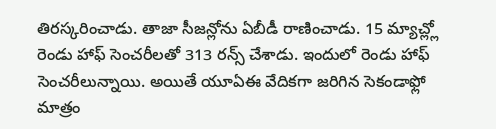తిరస్కరించాడు. తాజా సీజన్లోను ఏబీడీ రాణించాడు. 15 మ్యాచ్ల్లో రెండు హాఫ్ సెంచరీలతో 313 రన్స్ చేశాడు. ఇందులో రెండు హాఫ్ సెంచరీలున్నాయి. అయితే యూఏఈ వేదికగా జరిగిన సెకండాఫ్లో మాత్రం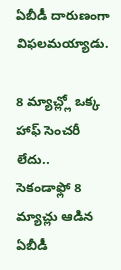ఏబీడీ దారుణంగా విఫలమయ్యాడు.

8 మ్యాచ్ల్లో ఒక్క హాఫ్ సెంచరీ లేదు..
సెకండాఫ్లో 8 మ్యాచ్లు ఆడిన ఏబీడీ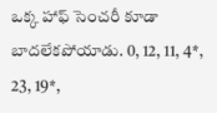ఒక్క హాఫ్ సెంచరీ కూడా బాదలేకపోయాడు. 0, 12, 11, 4*, 23, 19*,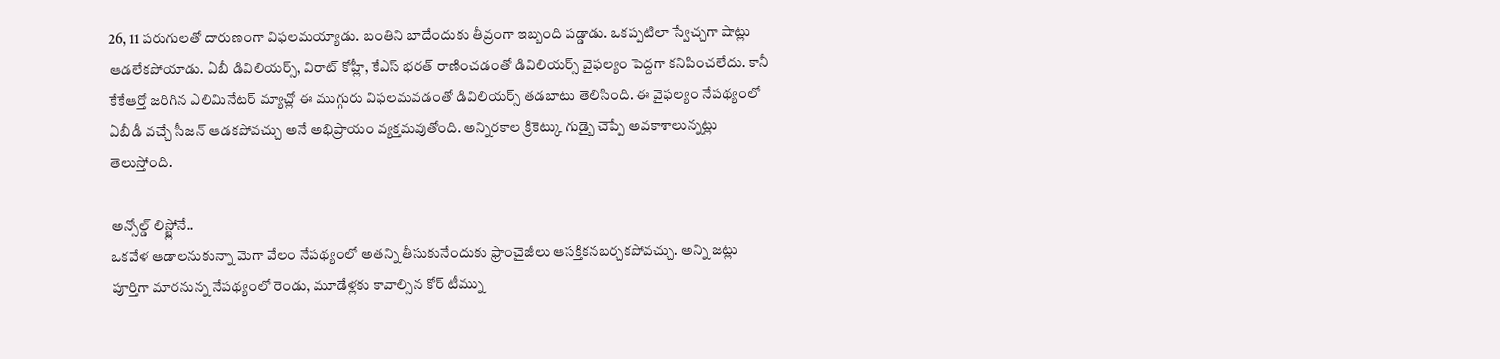26, 11 పరుగులతో దారుణంగా విఫలమయ్యాడు. బంతిని బాదేందుకు తీవ్రంగా ఇబ్బంది పడ్డాడు. ఒకప్పటిలా స్వేచ్చగా షాట్లు ఆడలేకపోయాడు. ఏబీ డివిలియర్స్, విరాట్ కోహ్లీ, కేఎస్ భరత్ రాణించడంతో డివిలియర్స్ వైఫల్యం పెద్దగా కనిపించలేదు. కానీ కేకేఆర్తో జరిగిన ఎలిమినేటర్ మ్యాచ్లో ఈ ముగ్గురు విఫలమవడంతో డివిలియర్స్ తడబాటు తెలిసింది. ఈ వైఫల్యం నేపథ్యంలో ఏబీడీ వచ్చే సీజన్ ఆడకపోవచ్చు అనే అభిప్రాయం వ్యక్తమవుతోంది. అన్నిరకాల క్రికెట్కు గుడ్బై చెప్పే అవకాశాలున్నట్లు తెలుస్తోంది.

అన్సోల్డ్ లిస్ట్లోనే..
ఒకవేళ ఆడాలనుకున్నా మెగా వేలం నేపథ్యంలో అతన్ని తీసుకునేందుకు ఫ్రాంచైజీలు ఆసక్తికనబర్చకపోవచ్చు. అన్ని జట్లు పూర్తిగా మారనున్న నేపథ్యంలో రెండు, మూడేళ్లకు కావాల్సిన కోర్ టీమ్ను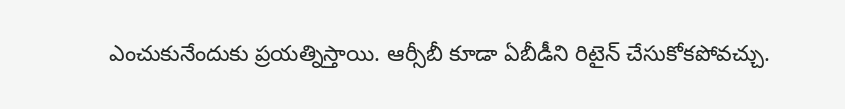ఎంచుకునేందుకు ప్రయత్నిస్తాయి. ఆర్సీబీ కూడా ఏబీడీని రిటైన్ చేసుకోకపోవచ్చు.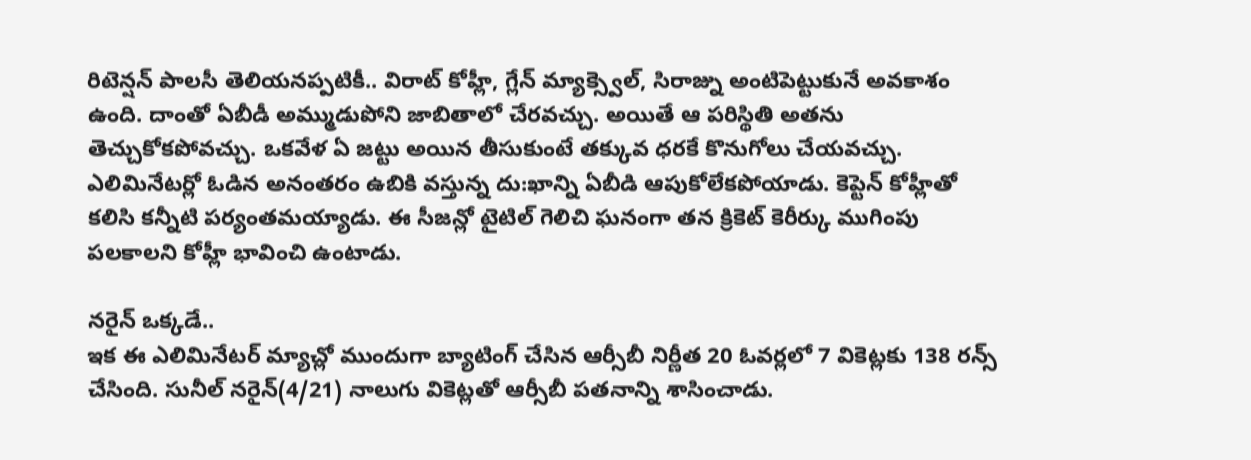రిటెన్షన్ పాలసీ తెలియనప్పటికీ.. విరాట్ కోహ్లీ, గ్లేన్ మ్యాక్స్వెల్, సిరాజ్ను అంటిపెట్టుకునే అవకాశం ఉంది. దాంతో ఏబీడీ అమ్ముడుపోని జాబితాలో చేరవచ్చు. అయితే ఆ పరిస్థితి అతను తెచ్చుకోకపోవచ్చు. ఒకవేళ ఏ జట్టు అయిన తీసుకుంటే తక్కువ ధరకే కొనుగోలు చేయవచ్చు.
ఎలిమినేటర్లో ఓడిన అనంతరం ఉబికి వస్తున్న దు:ఖాన్ని ఏబీడి ఆపుకోలేకపోయాడు. కెప్టెన్ కోహ్లీతో కలిసి కన్నీటి పర్యంతమయ్యాడు. ఈ సీజన్లో టైటిల్ గెలిచి ఘనంగా తన క్రికెట్ కెరీర్కు ముగింపు పలకాలని కోహ్లీ భావించి ఉంటాడు.

నరైన్ ఒక్కడే..
ఇక ఈ ఎలిమినేటర్ మ్యాచ్లో ముందుగా బ్యాటింగ్ చేసిన ఆర్సీబీ నిర్ణీత 20 ఓవర్లలో 7 వికెట్లకు 138 రన్స్ చేసింది. సునీల్ నరైన్(4/21) నాలుగు వికెట్లతో ఆర్సీబీ పతనాన్ని శాసించాడు.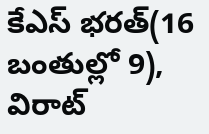కేఎస్ భరత్(16 బంతుల్లో 9), విరాట్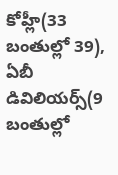కోహ్లీ(33 బంతుల్లో 39), ఏబీ డివిలియర్స్(9 బంతుల్లో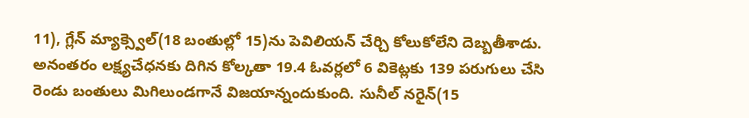11), గ్లేన్ మ్యాక్స్వెల్(18 బంతుల్లో 15)ను పెవిలియన్ చేర్చి కోలుకోలేని దెబ్బతీశాడు. అనంతరం లక్ష్యచేధనకు దిగిన కోల్కతా 19.4 ఓవర్లలో 6 వికెట్లకు 139 పరుగులు చేసి రెండు బంతులు మిగిలుండగానే విజయాన్నందుకుంది. సునీల్ నరైన్(15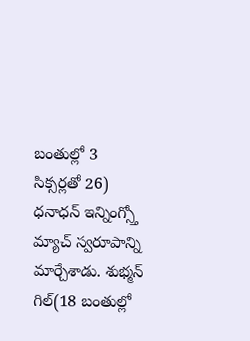బంతుల్లో 3 సిక్సర్లతో 26) ధనాధన్ ఇన్నింగ్స్తో మ్యాచ్ స్వరూపాన్ని మార్చేశాడు. శుభ్మన్ గిల్(18 బంతుల్లో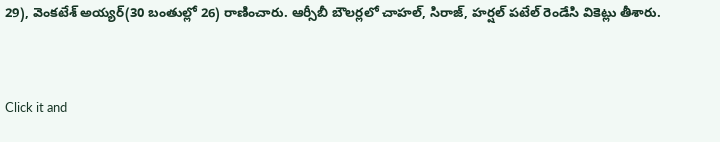29), వెంకటేశ్ అయ్యర్(30 బంతుల్లో 26) రాణించారు. ఆర్సీబీ బౌలర్లలో చాహల్, సిరాజ్, హర్షల్ పటేల్ రెండేసి వికెట్లు తీశారు.


Click it and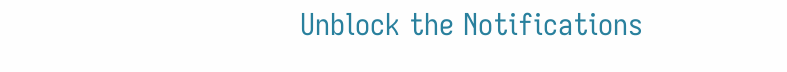Unblock the Notifications